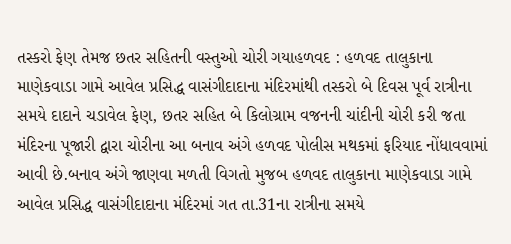તસ્કરો ફેણ તેમજ છતર સહિતની વસ્તુઓ ચોરી ગયાહળવદ : હળવદ તાલુકાના માણેકવાડા ગામે આવેલ પ્રસિદ્ધ વાસંગીદાદાના મંદિરમાંથી તસ્કરો બે દિવસ પૂર્વ રાત્રીના સમયે દાદાને ચડાવેલ ફેણ, છતર સહિત બે કિલોગ્રામ વજનની ચાંદીની ચોરી કરી જતા મંદિરના પૂજારી દ્વારા ચોરીના આ બનાવ અંગે હળવદ પોલીસ મથકમાં ફરિયાદ નોંધાવવામાં આવી છે.બનાવ અંગે જાણવા મળતી વિગતો મુજબ હળવદ તાલુકાના માણેકવાડા ગામે આવેલ પ્રસિદ્ધ વાસંગીદાદાના મંદિરમાં ગત તા.31ના રાત્રીના સમયે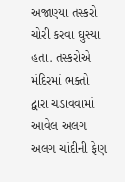અજાણ્યા તસ્કરો ચોરી કરવા ઘુસ્યા હતા. તસ્કરોએ મંદિરમાં ભક્તો દ્વારા ચડાવવામાં આવેલ અલગ અલગ ચાંદીની ફેણ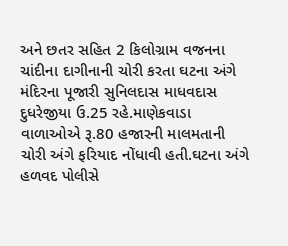અને છતર સહિત 2 કિલોગ્રામ વજનના ચાંદીના દાગીનાની ચોરી કરતા ઘટના અંગે મંદિરના પૂજારી સુનિલદાસ માધવદાસ દુધરેજીયા ઉ.25 રહે.માણેકવાડા વાળાઓએ રૂ.80 હજારની માલમતાની ચોરી અંગે ફરિયાદ નોંધાવી હતી.ઘટના અંગે હળવદ પોલીસે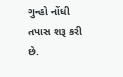ગુન્હો નોંધી તપાસ શરૂ કરી છે.